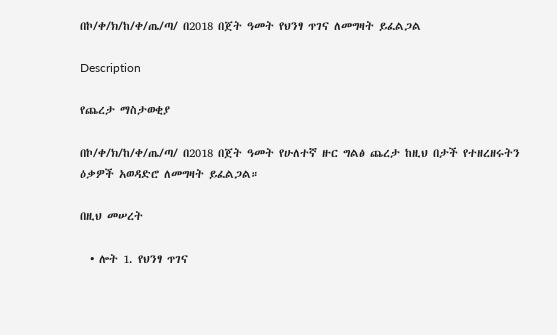በኮ/ቀ/ክ/ከ/ቀ/ጤ/ጣ/ በ2018 በጀት ዓመት የህንፃ ጥገና ለመግዛት ይፈልጋል

Description

የጨረታ ማስታወቂያ

በኮ/ቀ/ክ/ከ/ቀ/ጤ/ጣ/ በ2018 በጀት ዓመት የሁለተኛ ዙር ግልፅ ጨረታ ከዚህ በታች የተዘረዘሩትን ዕቃዎች አወዳድሮ ለመግዛት ይፈልጋል።

በዚህ መሠረት

  • ሎት 1. የህንፃ ጥገና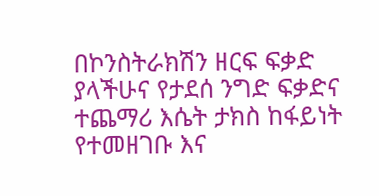በኮንስትራክሽን ዘርፍ ፍቃድ ያላችሁና የታደሰ ንግድ ፍቃድና ተጨማሪ እሴት ታክስ ከፋይነት የተመዘገቡ እና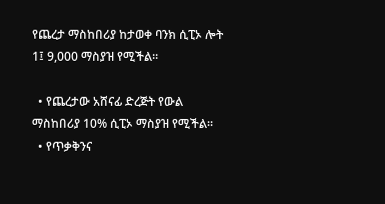የጨረታ ማስከበሪያ ከታወቀ ባንክ ሲፒኦ ሎት 1፤ 9,000 ማስያዝ የሚችል።

  • የጨረታው አሸናፊ ድረጅት የውል ማስከበሪያ 10% ሲፒኦ ማስያዝ የሚችል።
  • የጥቃቅንና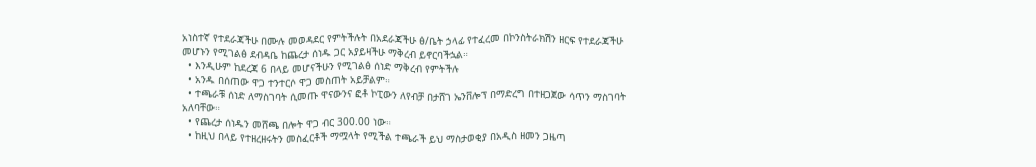አነስተኛ የተደራጃችሁ በሙሉ መወዳደር የምትችሉት በአደራጃችሁ ፅ/ቤት ኃላፊ የተፈረመ በኮንስትራክሽን ዘርፍ የተደራጃችሁ መሆኑን የሚገልፅ ደብዳቤ ከጨረታ ሰነዱ ጋር አያይዛችሁ ማቅረብ ይኖርባችኋል።
  • እንዲሁም ከደረጃ 6 በላይ መሆናችሁን የሚገልፅ ሰነድ ማቅረብ የምትችሉ
  • አንዱ በሰጠው ዋጋ ተንተርሶ ዋጋ መስጠት አይቻልም።
  • ተጫራቹ ሰነድ ለማስገባት ሲመጡ ዋናውንና ፎቶ ኮፒውን ለየብቻ በታሸገ ኤንቨሎፕ በማድረግ በተዘጋጀው ሳጥን ማስገባት አለባቸው።
  • የጨረታ ሰነዱን መሸጫ በሎት ዋጋ ብር 300.00 ነው።
  • ከዚህ በላይ የተዘረዘሩትን መስፈርቶች ማሟላት የሚችል ተጫራች ይህ ማስታወቂያ በአዲስ ዘመን ጋዜጣ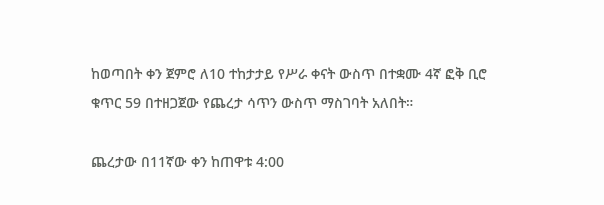ከወጣበት ቀን ጀምሮ ለ10 ተከታታይ የሥራ ቀናት ውስጥ በተቋሙ 4ኛ ፎቅ ቢሮ ቁጥር 59 በተዘጋጀው የጨረታ ሳጥን ውስጥ ማስገባት አለበት።

ጨረታው በ11ኛው ቀን ከጠዋቱ 4:00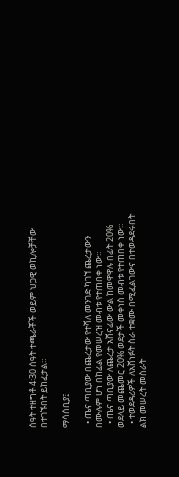ሰዓት ተዘግቶ 4፡30 ሰዓት ተጫራቾች ወይም ህጋዊ ወኪሎቻቸው በተገኙበት ይከፈታል።

ማሳሰቢያ፤

  • ጤና ጣቢያው በጨረታው የተሻለ መንገድ ካገኘ ጨረታውን በሙሉም ሆነ በከፊል የመሠረዝ መብቱ የተጠበቀ ነው።
  • ጤና ጣቢያው ለጨረታ አሸናፊው ውል ከመዋዋሉ በፊት 20% ወደላይ መጨመር 20% ወደታች መቀነስ መብቱ የተጠበቀ ነው።
  • ተወደዳሪዎች ለአሸነፉት ስራ ተቋሙ በሚፈልገውና በተወዳደሩበት ልክ መሠረት መስራት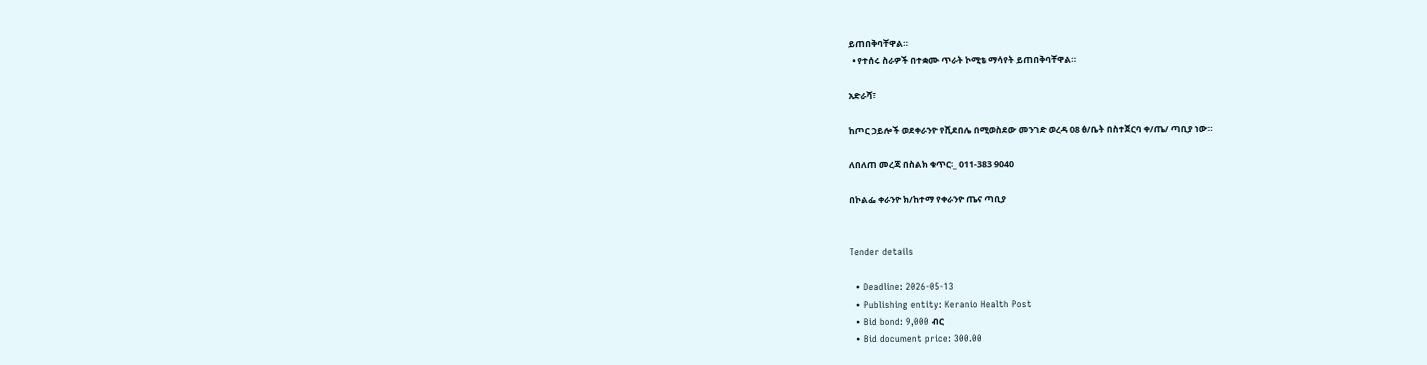ይጠበቅባቸዋል።
  • የተሰሩ ስራዎች በተቋሙ ጥራት ኮሚቴ ማሳየት ይጠበቅባቸዋል።

አድራሻ፣

ከጦር ኃይሎች ወደቀራንዮ የሺደበሌ በሚወስደው መንገድ ወረዳ 08 ፅ/ቤት በስተጀርባ ቀ/ጤ/ ጣቢያ ነው።

ለበለጠ መረጃ በስልክ ቁጥር፡_ 011-383 9040

በኮልፌ ቀራንዮ ክ/ከተማ የቀራንዮ ጤና ጣቢያ


Tender details

  • Deadline: 2026-05-13
  • Publishing entity: Keranio Health Post
  • Bid bond: 9,000 ብር
  • Bid document price: 300.00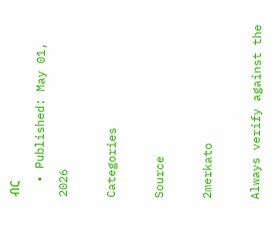ብር
  • Published: May 01, 2026

Categories

Source

2merkato

Always verify against the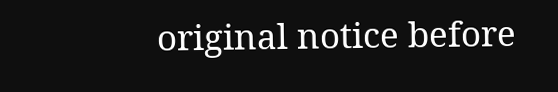original notice before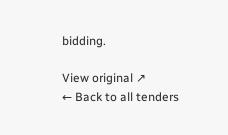bidding.

View original ↗
← Back to all tenders